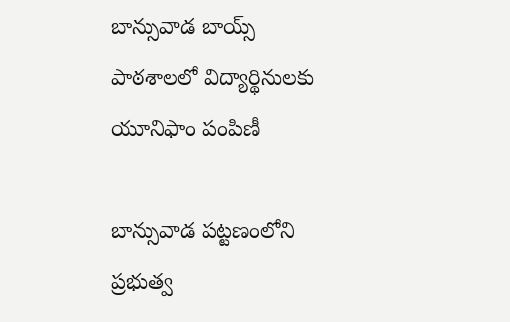బాన్సువాడ బాయ్స్ పాఠశాలలో విద్యార్థినులకు యూనిఫాం పంపిణీ

బాన్సువాడ పట్టణంలోని ప్రభుత్వ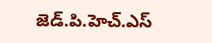జెడ్.పి.హెచ్.ఎస్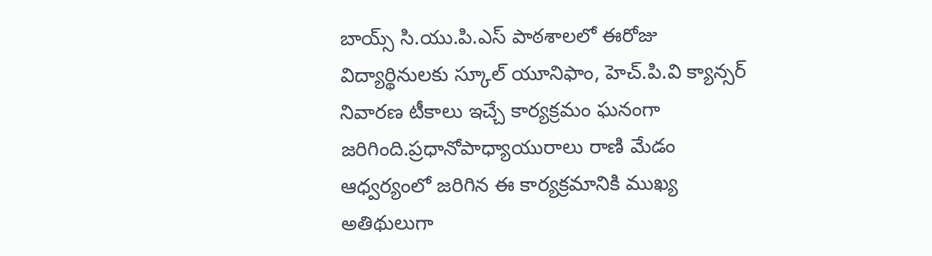బాయ్స్ సి.యు.పి.ఎస్ పాఠశాలలో ఈరోజు విద్యార్థినులకు స్కూల్ యూనిఫాం, హెచ్.పి.వి క్యాన్సర్ నివారణ టీకాలు ఇచ్చే కార్యక్రమం ఘనంగా జరిగింది.ప్రధానోపాధ్యాయురాలు రాణి మేడం ఆధ్వర్యంలో జరిగిన ఈ కార్యక్రమానికి ముఖ్య అతిథులుగా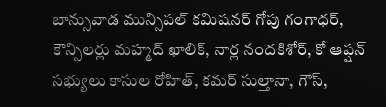బాన్సువాడ మున్సిపల్ కమిషనర్ గోపు గంగాధర్, కౌన్సిలర్లు మహ్మద్ ఖాలిక్, నార్ల నందకిశోర్, కో ఆప్షన్ సభ్యులు కాసుల రోహిత్, కమర్ సుల్తానా, గౌస్,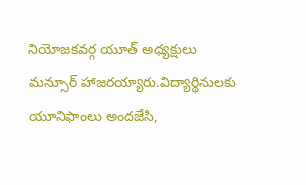నియోజకవర్గ యూత్ అధ్యక్షులు మన్సూర్ హాజరయ్యారు.విద్యార్థినులకు యూనిఫాంలు అందజేసి,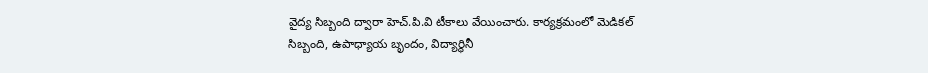వైద్య సిబ్బంది ద్వారా హెచ్.పి.వి టీకాలు వేయించారు. కార్యక్రమంలో మెడికల్ సిబ్బంది, ఉపాధ్యాయ బృందం, విద్యార్థినీ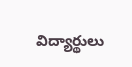విద్యార్థులు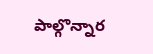పాల్గొన్నార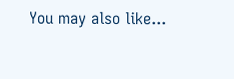You may also like...